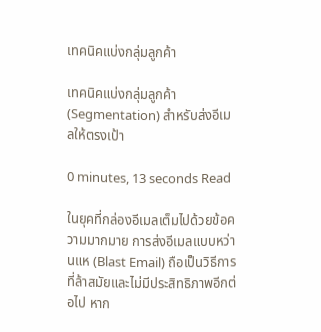เทคนิคแบ่งกลุ่มลูกค้า

เทคนิคแบ่งกลุ่มลูกค้า (Segmentation) สำหรับส่งอีเมลให้ตรงเป้า

0 minutes, 13 seconds Read

ในยุคที่กล่องอีเมลเต็มไปด้วยข้อความมากมาย การส่งอีเมลแบบหว่านแห (Blast Email) ถือเป็นวิธีการที่ล้าสมัยและไม่มีประสิทธิภาพอีกต่อไป หาก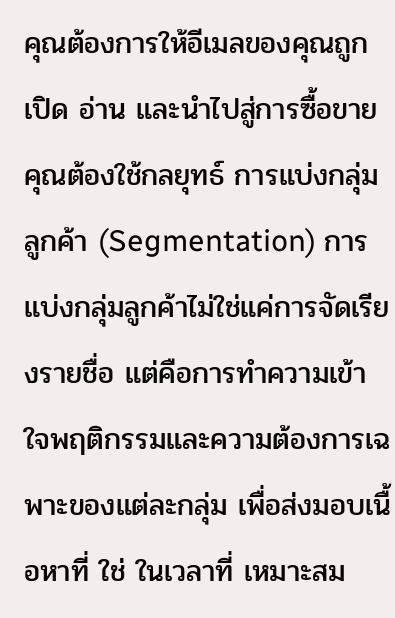คุณต้องการให้อีเมลของคุณถูกเปิด อ่าน และนำไปสู่การซื้อขาย คุณต้องใช้กลยุทธ์ การแบ่งกลุ่มลูกค้า (Segmentation) การแบ่งกลุ่มลูกค้าไม่ใช่แค่การจัดเรียงรายชื่อ แต่คือการทำความเข้าใจพฤติกรรมและความต้องการเฉพาะของแต่ละกลุ่ม เพื่อส่งมอบเนื้อหาที่ ใช่ ในเวลาที่ เหมาะสม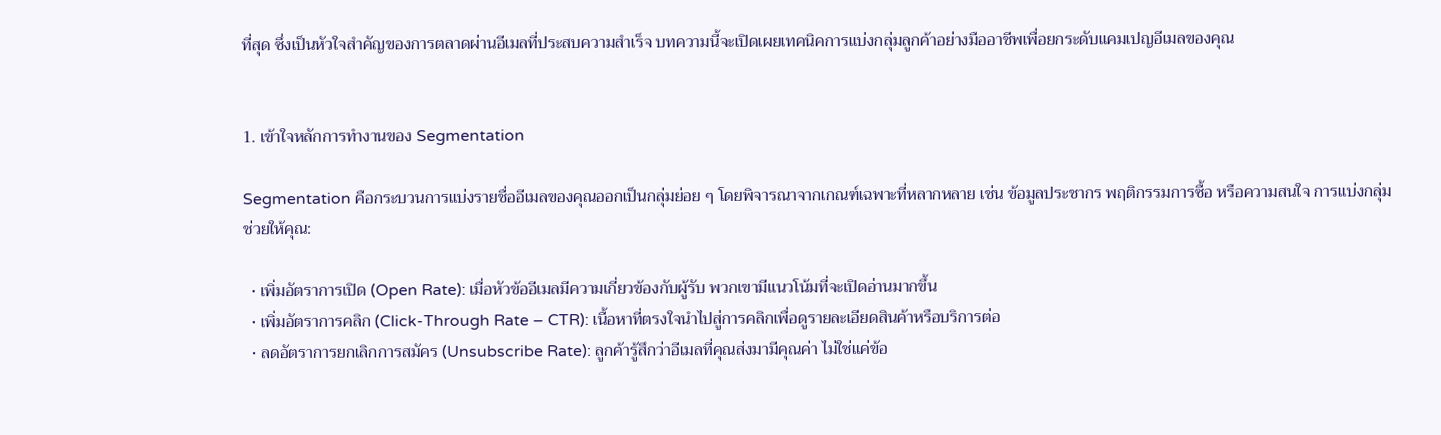ที่สุด ซึ่งเป็นหัวใจสำคัญของการตลาดผ่านอีเมลที่ประสบความสำเร็จ บทความนี้จะเปิดเผยเทคนิคการแบ่งกลุ่มลูกค้าอย่างมืออาชีพเพื่อยกระดับแคมเปญอีเมลของคุณ


1. เข้าใจหลักการทำงานของ Segmentation

Segmentation คือกระบวนการแบ่งรายชื่ออีเมลของคุณออกเป็นกลุ่มย่อย ๆ โดยพิจารณาจากเกณฑ์เฉพาะที่หลากหลาย เช่น ข้อมูลประชากร พฤติกรรมการซื้อ หรือความสนใจ การแบ่งกลุ่มช่วยให้คุณ:

  • เพิ่มอัตราการเปิด (Open Rate): เมื่อหัวข้ออีเมลมีความเกี่ยวข้องกับผู้รับ พวกเขามีแนวโน้มที่จะเปิดอ่านมากขึ้น
  • เพิ่มอัตราการคลิก (Click-Through Rate – CTR): เนื้อหาที่ตรงใจนำไปสู่การคลิกเพื่อดูรายละเอียดสินค้าหรือบริการต่อ
  • ลดอัตราการยกเลิกการสมัคร (Unsubscribe Rate): ลูกค้ารู้สึกว่าอีเมลที่คุณส่งมามีคุณค่า ไม่ใช่แค่ข้อ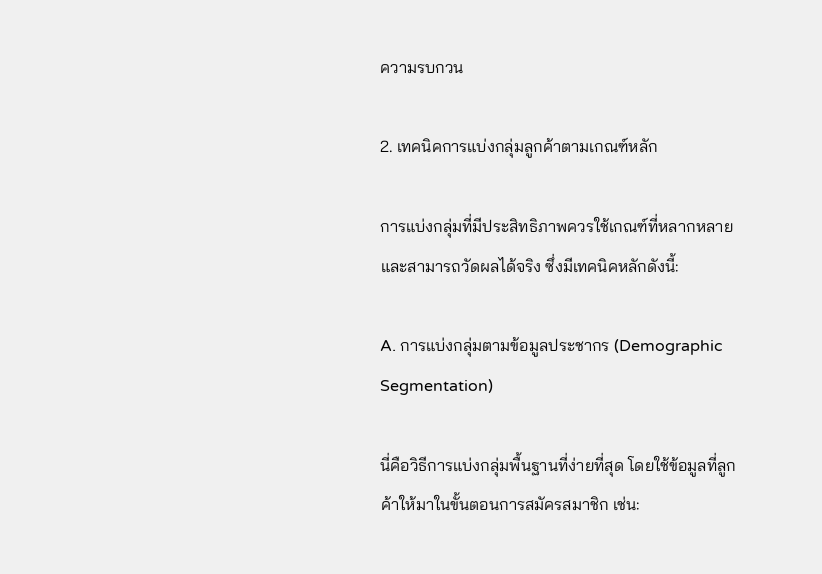ความรบกวน

2. เทคนิคการแบ่งกลุ่มลูกค้าตามเกณฑ์หลัก

การแบ่งกลุ่มที่มีประสิทธิภาพควรใช้เกณฑ์ที่หลากหลายและสามารถวัดผลได้จริง ซึ่งมีเทคนิคหลักดังนี้:

A. การแบ่งกลุ่มตามข้อมูลประชากร (Demographic Segmentation)

นี่คือวิธีการแบ่งกลุ่มพื้นฐานที่ง่ายที่สุด โดยใช้ข้อมูลที่ลูกค้าให้มาในขั้นตอนการสมัครสมาชิก เช่น: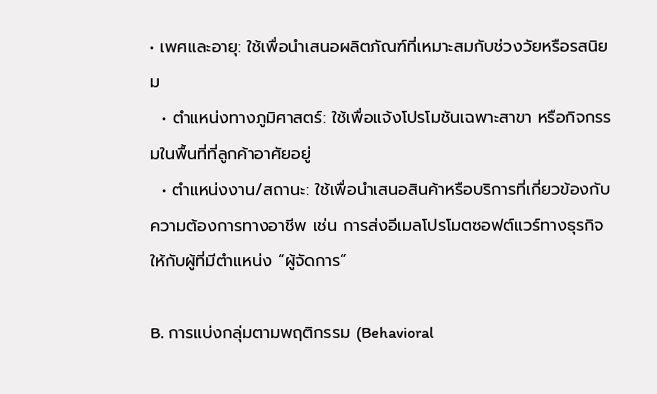• เพศและอายุ: ใช้เพื่อนำเสนอผลิตภัณฑ์ที่เหมาะสมกับช่วงวัยหรือรสนิยม
  • ตำแหน่งทางภูมิศาสตร์: ใช้เพื่อแจ้งโปรโมชันเฉพาะสาขา หรือกิจกรรมในพื้นที่ที่ลูกค้าอาศัยอยู่
  • ตำแหน่งงาน/สถานะ: ใช้เพื่อนำเสนอสินค้าหรือบริการที่เกี่ยวข้องกับความต้องการทางอาชีพ เช่น การส่งอีเมลโปรโมตซอฟต์แวร์ทางธุรกิจให้กับผู้ที่มีตำแหน่ง “ผู้จัดการ”

B. การแบ่งกลุ่มตามพฤติกรรม (Behavioral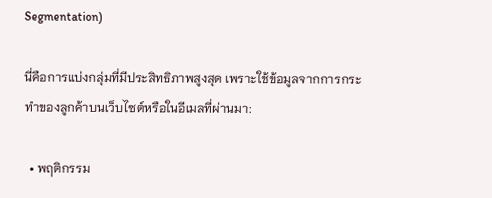Segmentation)

นี่คือการแบ่งกลุ่มที่มีประสิทธิภาพสูงสุด เพราะใช้ข้อมูลจากการกระทำของลูกค้าบนเว็บไซต์หรือในอีเมลที่ผ่านมา:

  • พฤติกรรม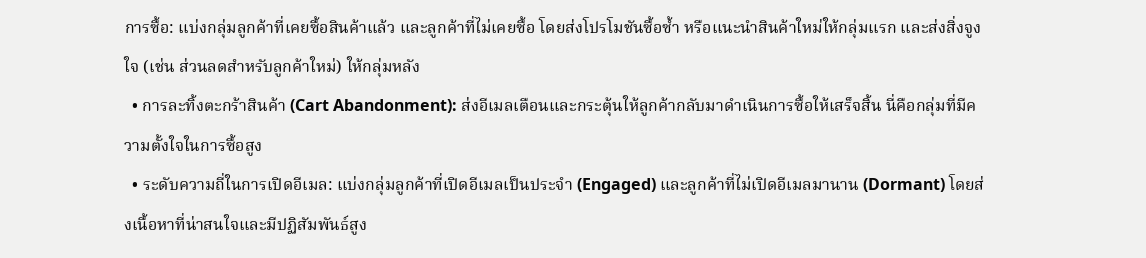การซื้อ: แบ่งกลุ่มลูกค้าที่เคยซื้อสินค้าแล้ว และลูกค้าที่ไม่เคยซื้อ โดยส่งโปรโมชันซื้อซ้ำ หรือแนะนำสินค้าใหม่ให้กลุ่มแรก และส่งสิ่งจูงใจ (เช่น ส่วนลดสำหรับลูกค้าใหม่) ให้กลุ่มหลัง
  • การละทิ้งตะกร้าสินค้า (Cart Abandonment): ส่งอีเมลเตือนและกระตุ้นให้ลูกค้ากลับมาดำเนินการซื้อให้เสร็จสิ้น นี่คือกลุ่มที่มีความตั้งใจในการซื้อสูง
  • ระดับความถี่ในการเปิดอีเมล: แบ่งกลุ่มลูกค้าที่เปิดอีเมลเป็นประจำ (Engaged) และลูกค้าที่ไม่เปิดอีเมลมานาน (Dormant) โดยส่งเนื้อหาที่น่าสนใจและมีปฏิสัมพันธ์สูง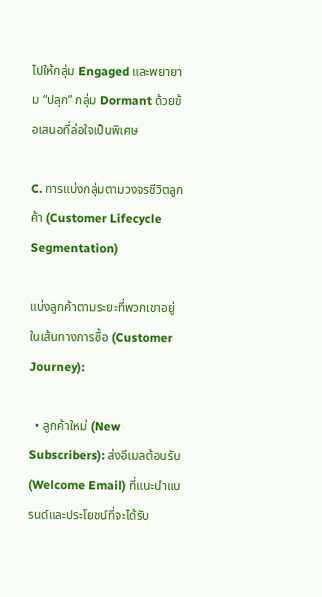ไปให้กลุ่ม Engaged และพยายาม “ปลุก” กลุ่ม Dormant ด้วยข้อเสนอที่ล่อใจเป็นพิเศษ

C. การแบ่งกลุ่มตามวงจรชีวิตลูกค้า (Customer Lifecycle Segmentation)

แบ่งลูกค้าตามระยะที่พวกเขาอยู่ในเส้นทางการซื้อ (Customer Journey):

  • ลูกค้าใหม่ (New Subscribers): ส่งอีเมลต้อนรับ (Welcome Email) ที่แนะนำแบรนด์และประโยชน์ที่จะได้รับ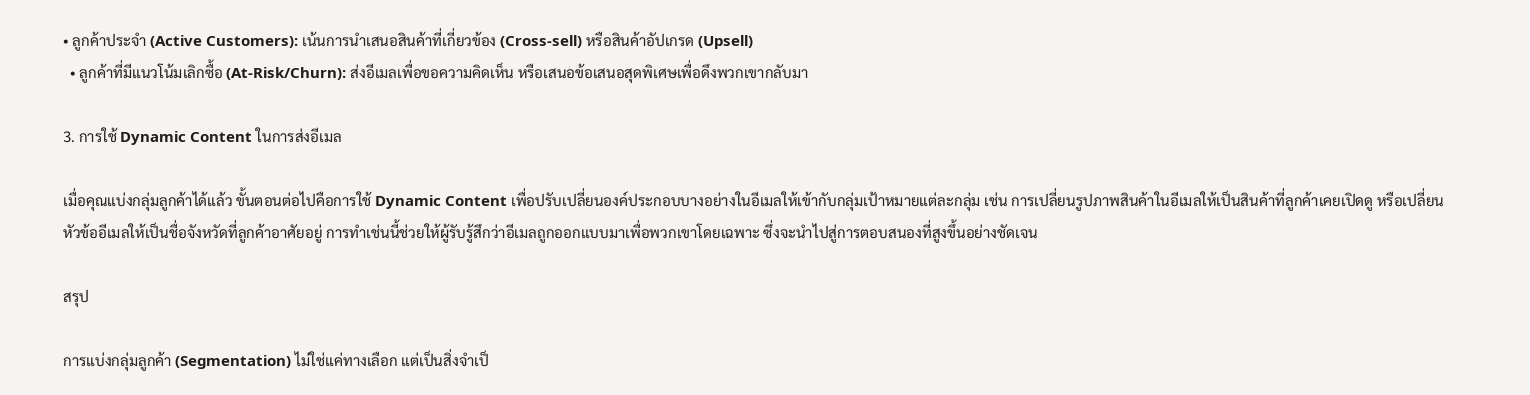• ลูกค้าประจำ (Active Customers): เน้นการนำเสนอสินค้าที่เกี่ยวข้อง (Cross-sell) หรือสินค้าอัปเกรด (Upsell)
  • ลูกค้าที่มีแนวโน้มเลิกซื้อ (At-Risk/Churn): ส่งอีเมลเพื่อขอความคิดเห็น หรือเสนอข้อเสนอสุดพิเศษเพื่อดึงพวกเขากลับมา

3. การใช้ Dynamic Content ในการส่งอีเมล

เมื่อคุณแบ่งกลุ่มลูกค้าได้แล้ว ขั้นตอนต่อไปคือการใช้ Dynamic Content เพื่อปรับเปลี่ยนองค์ประกอบบางอย่างในอีเมลให้เข้ากับกลุ่มเป้าหมายแต่ละกลุ่ม เช่น การเปลี่ยนรูปภาพสินค้าในอีเมลให้เป็นสินค้าที่ลูกค้าเคยเปิดดู หรือเปลี่ยนหัวข้ออีเมลให้เป็นชื่อจังหวัดที่ลูกค้าอาศัยอยู่ การทำเช่นนี้ช่วยให้ผู้รับรู้สึกว่าอีเมลถูกออกแบบมาเพื่อพวกเขาโดยเฉพาะ ซึ่งจะนำไปสู่การตอบสนองที่สูงขึ้นอย่างชัดเจน

สรุป

การแบ่งกลุ่มลูกค้า (Segmentation) ไม่ใช่แค่ทางเลือก แต่เป็นสิ่งจำเป็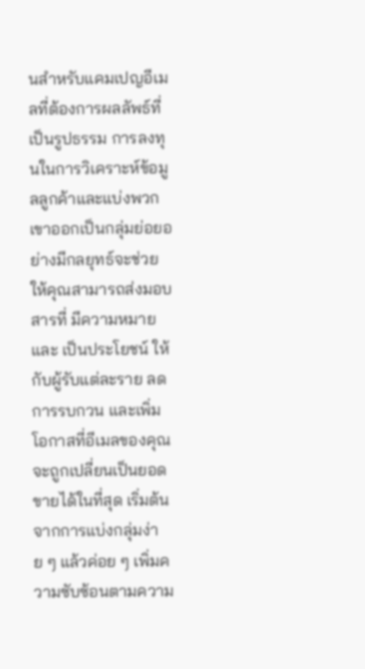นสำหรับแคมเปญอีเมลที่ต้องการผลลัพธ์ที่เป็นรูปธรรม การลงทุนในการวิเคราะห์ข้อมูลลูกค้าและแบ่งพวกเขาออกเป็นกลุ่มย่อยอย่างมีกลยุทธ์จะช่วยให้คุณสามารถส่งมอบสารที่ มีความหมาย และ เป็นประโยชน์ ให้กับผู้รับแต่ละราย ลดการรบกวน และเพิ่มโอกาสที่อีเมลของคุณจะถูกเปลี่ยนเป็นยอดขายได้ในที่สุด เริ่มต้นจากการแบ่งกลุ่มง่าย ๆ แล้วค่อย ๆ เพิ่มความซับซ้อนตามความ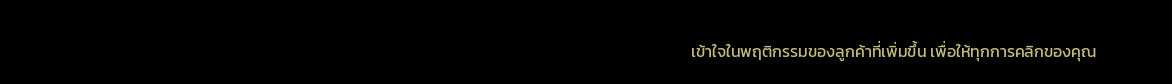เข้าใจในพฤติกรรมของลูกค้าที่เพิ่มขึ้น เพื่อให้ทุกการคลิกของคุณ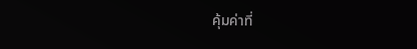คุ้มค่าที่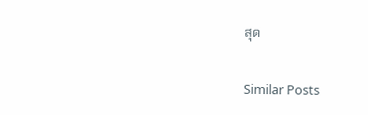สุด

Similar Posts